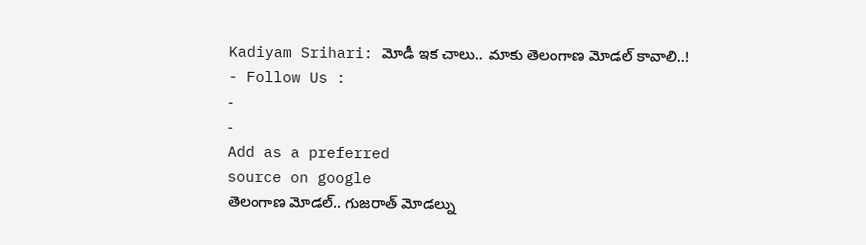Kadiyam Srihari: మోడీ ఇక చాలు.. మాకు తెలంగాణ మోడల్ కావాలి..!
- Follow Us :
-
-
Add as a preferred
source on google
తెలంగాణ మోడల్.. గుజరాత్ మోడల్ను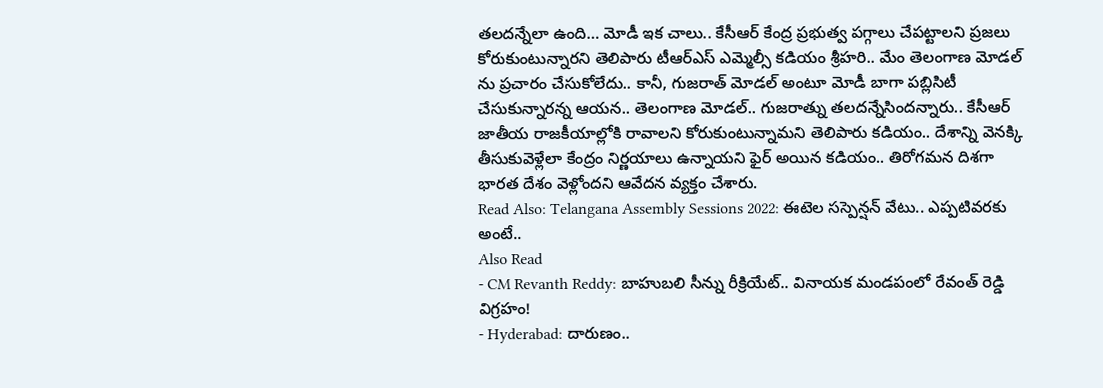తలదన్నేలా ఉంది… మోడీ ఇక చాలు.. కేసీఆర్ కేంద్ర ప్రభుత్వ పగ్గాలు చేపట్టాలని ప్రజలు కోరుకుంటున్నారని తెలిపారు టీఆర్ఎస్ ఎమ్మెల్సీ కడియం శ్రీహరి.. మేం తెలంగాణ మోడల్ ను ప్రచారం చేసుకోలేదు.. కానీ, గుజరాత్ మోడల్ అంటూ మోడీ బాగా పబ్లిసిటీ చేసుకున్నారన్న ఆయన.. తెలంగాణ మోడల్.. గుజరాత్ను తలదన్నేసిందన్నారు.. కేసీఆర్ జాతీయ రాజకీయాల్లోకి రావాలని కోరుకుంటున్నామని తెలిపారు కడియం.. దేశాన్ని వెనక్కి తీసుకువెళ్లేలా కేంద్రం నిర్ణయాలు ఉన్నాయని ఫైర్ అయిన కడియం.. తిరోగమన దిశగా భారత దేశం వెళ్లోందని ఆవేదన వ్యక్తం చేశారు.
Read Also: Telangana Assembly Sessions 2022: ఈటెల సస్పెన్షన్ వేటు.. ఎప్పటివరకు అంటే..
Also Read
- CM Revanth Reddy: బాహుబలి సీన్ను రీక్రియేట్.. వినాయక మండపంలో రేవంత్ రెడ్డి విగ్రహం!
- Hyderabad: దారుణం..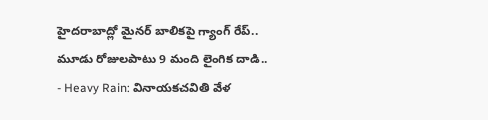హైదరాబాద్లో మైనర్ బాలికపై గ్యాంగ్ రేప్.. మూడు రోజులపాటు 9 మంది లైంగిక దాడి..
- Heavy Rain: వినాయకచవితి వేళ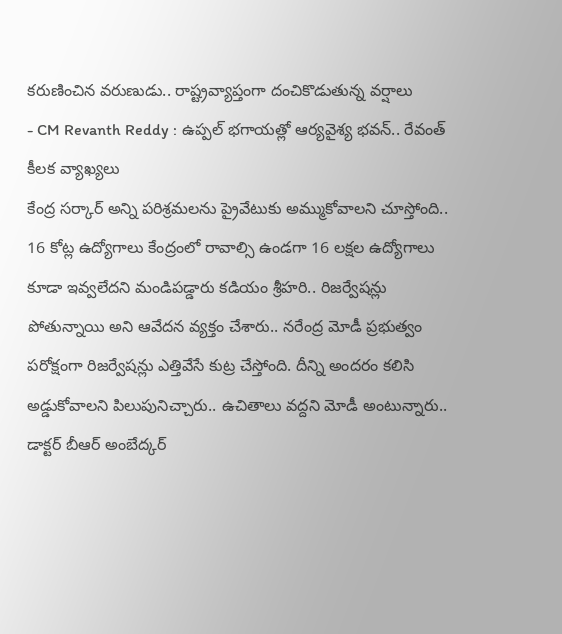కరుణించిన వరుణుడు.. రాష్ట్రవ్యాప్తంగా దంచికొడుతున్న వర్షాలు
- CM Revanth Reddy : ఉప్పల్ భగాయత్లో ఆర్యవైశ్య భవన్.. రేవంత్ కీలక వ్యాఖ్యలు
కేంద్ర సర్కార్ అన్ని పరిశ్రమలను ప్రైవేటుకు అమ్ముకోవాలని చూస్తోంది.. 16 కోట్ల ఉద్యోగాలు కేంద్రంలో రావాల్సి ఉండగా 16 లక్షల ఉద్యోగాలు కూడా ఇవ్వలేదని మండిపడ్డారు కడియం శ్రీహరి.. రిజర్వేషన్లు పోతున్నాయి అని ఆవేదన వ్యక్తం చేశారు.. నరేంద్ర మోడీ ప్రభుత్వం పరోక్షంగా రిజర్వేషన్లు ఎత్తివేసే కుట్ర చేస్తోంది. దీన్ని అందరం కలిసి అడ్డుకోవాలని పిలుపునిచ్చారు.. ఉచితాలు వద్దని మోడీ అంటున్నారు.. డాక్టర్ బీఆర్ అంబేద్కర్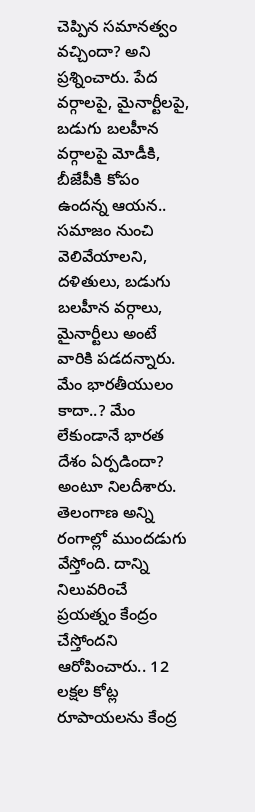చెప్పిన సమానత్వం వచ్చిందా? అని ప్రశ్నించారు. పేద వర్గాలపై, మైనార్టీలపై, బడుగు బలహీన వర్గాలపై మోడీకి, బీజేపీకి కోపం ఉందన్న ఆయన.. సమాజం నుంచి వెలివేయాలని, దళితులు, బడుగు బలహీన వర్గాలు, మైనార్టీలు అంటే వారికి పడదన్నారు. మేం భారతీయులం కాదా..? మేం లేకుండానే భారత దేశం ఏర్పడిందా? అంటూ నిలదీశారు. తెలంగాణ అన్ని రంగాల్లో ముందడుగు వేస్తోంది. దాన్ని నిలువరించే ప్రయత్నం కేంద్రం చేస్తోందని ఆరోపించారు.. 12 లక్షల కోట్ల రూపాయలను కేంద్ర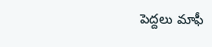పెద్దలు మాఫీ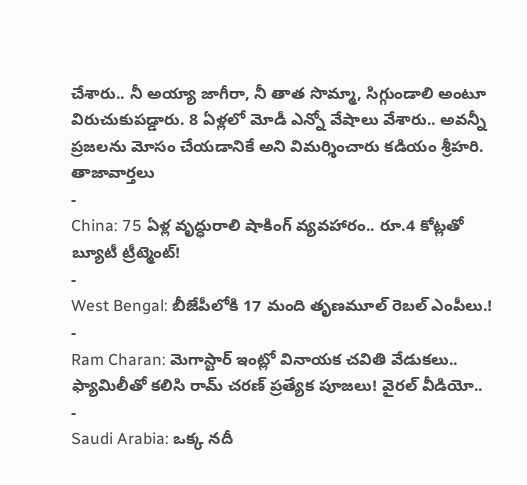చేశారు.. నీ అయ్యా జాగీరా, నీ తాత సొమ్మా, సిగ్గుండాలి అంటూ విరుచుకుపడ్డారు. 8 ఏళ్లలో మోడీ ఎన్నో వేషాలు వేశారు.. అవన్నీ ప్రజలను మోసం చేయడానికే అని విమర్శించారు కడియం శ్రీహరి.
తాజావార్తలు
-
China: 75 ఏళ్ల వృద్ధురాలి షాకింగ్ వ్యవహారం.. రూ.4 కోట్లతో బ్యూటీ ట్రీట్మెంట్!
-
West Bengal: బీజేపీలోకి 17 మంది తృణమూల్ రెబల్ ఎంపీలు.!
-
Ram Charan: మెగాస్టార్ ఇంట్లో వినాయక చవితి వేడుకలు.. ఫ్యామిలీతో కలిసి రామ్ చరణ్ ప్రత్యేక పూజలు! వైరల్ వీడియో..
-
Saudi Arabia: ఒక్క నదీ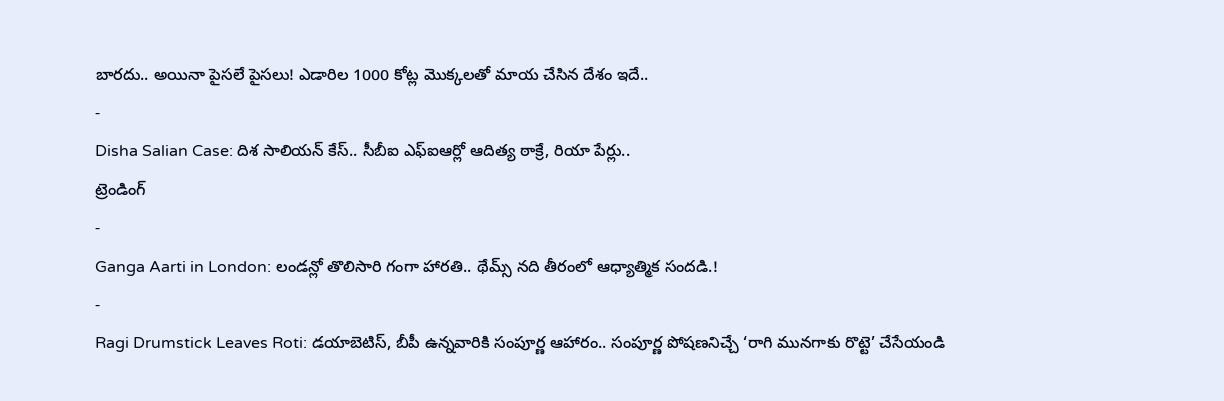బారదు.. అయినా పైసలే పైసలు! ఎడారిల 1000 కోట్ల మొక్కలతో మాయ చేసిన దేశం ఇదే..
-
Disha Salian Case: దిశ సాలియన్ కేస్.. సీబీఐ ఎఫ్ఐఆర్లో ఆదిత్య ఠాక్రే, రియా పేర్లు..
ట్రెండింగ్
-
Ganga Aarti in London: లండన్లో తొలిసారి గంగా హారతి.. థేమ్స్ నది తీరంలో ఆధ్యాత్మిక సందడి.!
-
Ragi Drumstick Leaves Roti: డయాబెటిస్, బీపీ ఉన్నవారికి సంపూర్ణ ఆహారం.. సంపూర్ణ పోషణనిచ్చే ‘రాగి మునగాకు రొట్టె’ చేసేయండి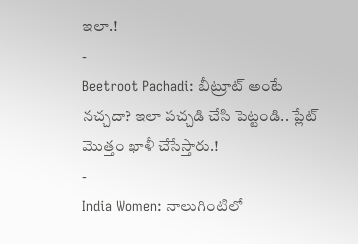ఇలా.!
-
Beetroot Pachadi: బీట్రూట్ అంటే నచ్చదా? ఇలా పచ్చడి చేసి పెట్టండి.. ప్లేట్ మొత్తం ఖాళీ చేసేస్తారు.!
-
India Women: నాలుగింటిలో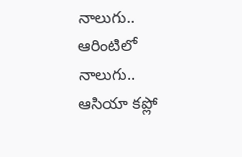నాలుగు.. ఆరింటిలో నాలుగు.. ఆసియా కప్లో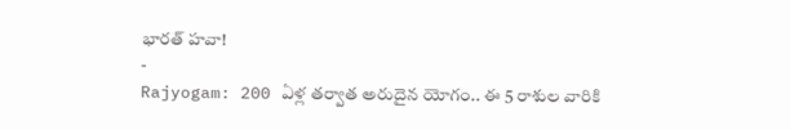భారత్ హవా!
-
Rajyogam: 200 ఏళ్ల తర్వాత అరుదైన యోగం.. ఈ 5 రాశుల వారికి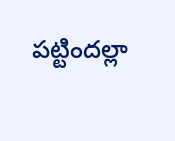పట్టిందల్లా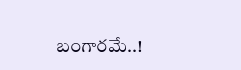బంగారమే..!